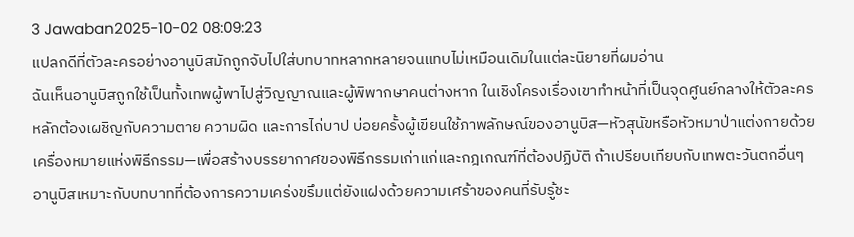3 Jawaban2025-10-02 08:09:23
แปลกดีที่ตัวละครอย่างอานูบิสมักถูกจับไปใส่บทบาทหลากหลายจนแทบไม่เหมือนเดิมในแต่ละนิยายที่ผมอ่าน
ฉันเห็นอานูบิสถูกใช้เป็นทั้งเทพผู้พาไปสู่วิญญาณและผู้พิพากษาคนต่างหาก ในเชิงโครงเรื่องเขาทำหน้าที่เป็นจุดศูนย์กลางให้ตัวละครหลักต้องเผชิญกับความตาย ความผิด และการไถ่บาป บ่อยครั้งผู้เขียนใช้ภาพลักษณ์ของอานูบิส—หัวสุนัขหรือหัวหมาป่าแต่งกายด้วยเครื่องหมายแห่งพิธีกรรม—เพื่อสร้างบรรยากาศของพิธีกรรมเก่าแก่และกฎเกณฑ์ที่ต้องปฏิบัติ ถ้าเปรียบเทียบกับเทพตะวันตกอื่นๆ อานูบิสเหมาะกับบทบาทที่ต้องการความเคร่งขรึมแต่ยังแฝงด้วยความเศร้าของคนที่รับรู้ชะ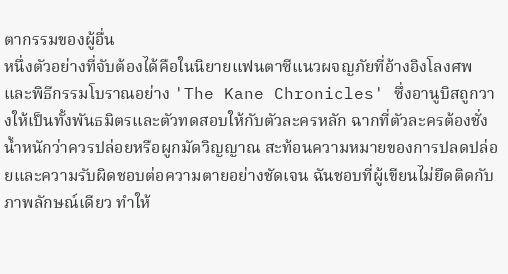ตากรรมของผู้อื่น
หนึ่งตัวอย่างที่จับต้องได้คือในนิยายแฟนตาซีแนวผจญภัยที่อ้างอิงโลงศพและพิธีกรรมโบราณอย่าง 'The Kane Chronicles' ซึ่งอานูบิสถูกวางให้เป็นทั้งพันธมิตรและตัวทดสอบให้กับตัวละครหลัก ฉากที่ตัวละครต้องชั่งน้ำหนักว่าควรปล่อยหรือผูกมัดวิญญาณ สะท้อนความหมายของการปลดปล่อยและความรับผิดชอบต่อความตายอย่างชัดเจน ฉันชอบที่ผู้เขียนไม่ยึดติดกับภาพลักษณ์เดียว ทำให้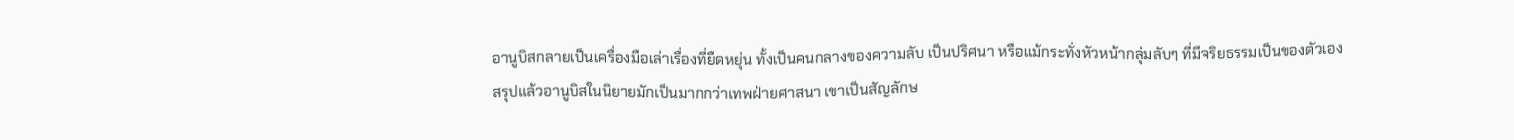อานูบิสกลายเป็นเครื่องมือเล่าเรื่องที่ยืดหยุ่น ทั้งเป็นคนกลางของความลับ เป็นปริศนา หรือแม้กระทั่งหัวหน้ากลุ่มลับๆ ที่มีจริยธรรมเป็นของตัวเอง
สรุปแล้วอานูบิสในนิยายมักเป็นมากกว่าเทพฝ่ายศาสนา เขาเป็นสัญลักษ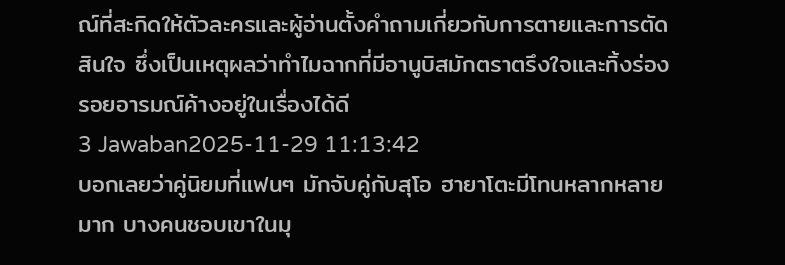ณ์ที่สะกิดให้ตัวละครและผู้อ่านตั้งคำถามเกี่ยวกับการตายและการตัดสินใจ ซึ่งเป็นเหตุผลว่าทำไมฉากที่มีอานูบิสมักตราตรึงใจและทิ้งร่องรอยอารมณ์ค้างอยู่ในเรื่องได้ดี
3 Jawaban2025-11-29 11:13:42
บอกเลยว่าคู่นิยมที่แฟนๆ มักจับคู่กับสุโอ ฮายาโตะมีโทนหลากหลายมาก บางคนชอบเขาในมุ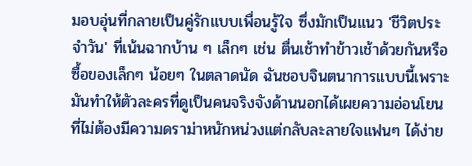มอบอุ่นที่กลายเป็นคู่รักแบบเพื่อนรู้ใจ ซึ่งมักเป็นแนว 'ชีวิตประจำวัน' ที่เน้นฉากบ้าน ๆ เล็กๆ เช่น ตื่นเช้าทำข้าวเช้าด้วยกันหรือซื้อของเล็กๆ น้อยๆ ในตลาดนัด ฉันชอบจินตนาการแบบนี้เพราะมันทำให้ตัวละครที่ดูเป็นคนจริงจังด้านนอกได้เผยความอ่อนโยน ที่ไม่ต้องมีความดราม่าหนักหน่วงแต่กลับละลายใจแฟนๆ ได้ง่าย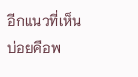อีกแนวที่เห็นบ่อยคือพ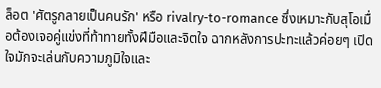ล็อต 'ศัตรูกลายเป็นคนรัก' หรือ rivalry-to-romance ซึ่งเหมาะกับสุโอเมื่อต้องเจอคู่แข่งที่ท้าทายทั้งฝีมือและจิตใจ ฉากหลังการปะทะแล้วค่อยๆ เปิดใจมักจะเล่นกับความภูมิใจและ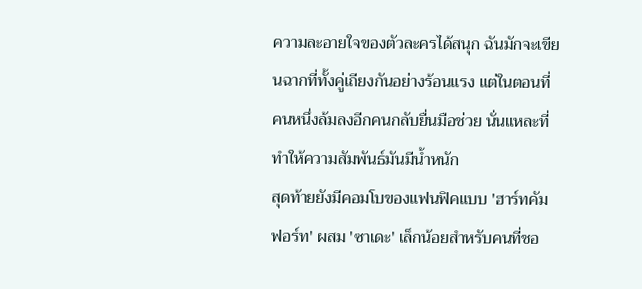ความละอายใจของตัวละครได้สนุก ฉันมักจะเขียนฉากที่ทั้งคู่เถียงกันอย่างร้อนแรง แต่ในตอนที่คนหนึ่งล้มลงอีกคนกลับยื่นมือช่วย นั่นแหละที่ทำให้ความสัมพันธ์มันมีน้ำหนัก
สุดท้ายยังมีคอมโบของแฟนฟิคแบบ 'ฮาร์ทคัมฟอร์ท' ผสม 'ซาเดะ' เล็กน้อยสำหรับคนที่ชอ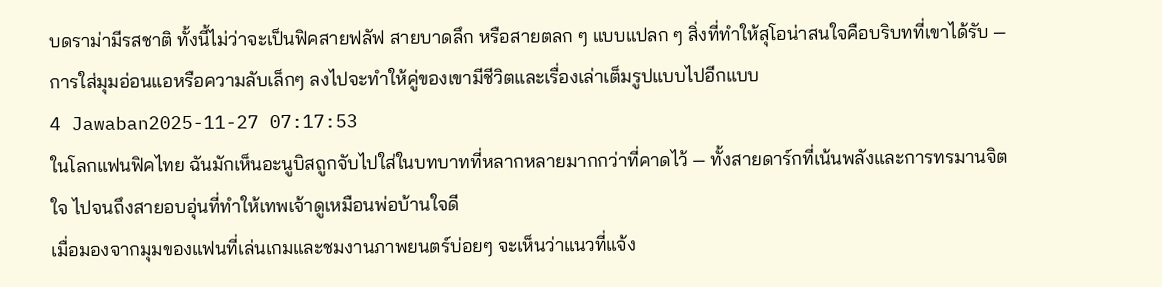บดราม่ามีรสชาติ ทั้งนี้ไม่ว่าจะเป็นฟิคสายฟลัฟ สายบาดลึก หรือสายตลก ๆ แบบแปลก ๆ สิ่งที่ทำให้สุโอน่าสนใจคือบริบทที่เขาได้รับ — การใส่มุมอ่อนแอหรือความลับเล็กๆ ลงไปจะทำให้คู่ของเขามีชีวิตและเรื่องเล่าเต็มรูปแบบไปอีกแบบ
4 Jawaban2025-11-27 07:17:53
ในโลกแฟนฟิคไทย ฉันมักเห็นอะนูบิสถูกจับไปใส่ในบทบาทที่หลากหลายมากกว่าที่คาดไว้ — ทั้งสายดาร์กที่เน้นพลังและการทรมานจิตใจ ไปจนถึงสายอบอุ่นที่ทำให้เทพเจ้าดูเหมือนพ่อบ้านใจดี
เมื่อมองจากมุมของแฟนที่เล่นเกมและชมงานภาพยนตร์บ่อยๆ จะเห็นว่าแนวที่แจ้ง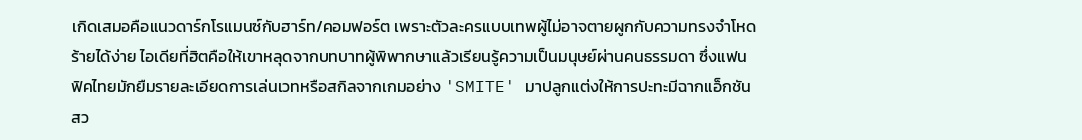เกิดเสมอคือแนวดาร์กโรแมนซ์กับฮาร์ท/คอมฟอร์ต เพราะตัวละครแบบเทพผู้ไม่อาจตายผูกกับความทรงจำโหดร้ายได้ง่าย ไอเดียที่ฮิตคือให้เขาหลุดจากบทบาทผู้พิพากษาแล้วเรียนรู้ความเป็นมนุษย์ผ่านคนธรรมดา ซึ่งแฟนฟิคไทยมักยืมรายละเอียดการเล่นเวทหรือสกิลจากเกมอย่าง 'SMITE' มาปลูกแต่งให้การปะทะมีฉากแอ็กชันสว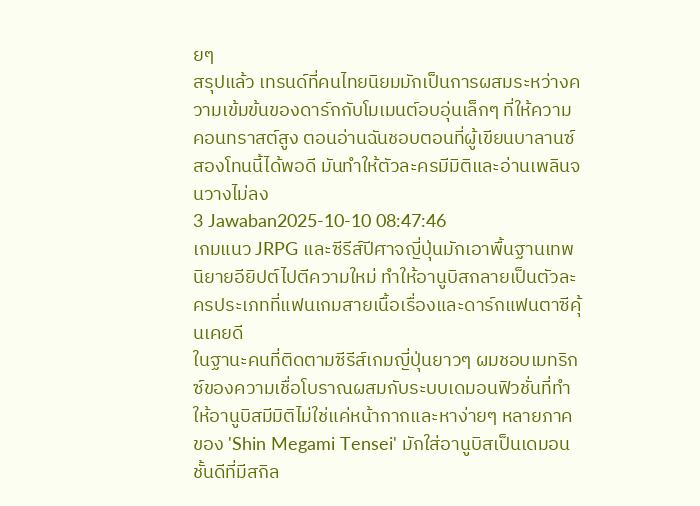ยๆ
สรุปแล้ว เทรนด์ที่คนไทยนิยมมักเป็นการผสมระหว่างความเข้มข้นของดาร์กกับโมเมนต์อบอุ่นเล็กๆ ที่ให้ความคอนทราสต์สูง ตอนอ่านฉันชอบตอนที่ผู้เขียนบาลานซ์สองโทนนี้ได้พอดี มันทำให้ตัวละครมีมิติและอ่านเพลินจนวางไม่ลง
3 Jawaban2025-10-10 08:47:46
เกมแนว JRPG และซีรีส์ปีศาจญี่ปุ่นมักเอาพื้นฐานเทพนิยายอียิปต์ไปตีความใหม่ ทำให้อานูบิสกลายเป็นตัวละครประเภทที่แฟนเกมสายเนื้อเรื่องและดาร์กแฟนตาซีคุ้นเคยดี
ในฐานะคนที่ติดตามซีรีส์เกมญี่ปุ่นยาวๆ ผมชอบเมทริกซ์ของความเชื่อโบราณผสมกับระบบเดมอนฟิวชั่นที่ทำให้อานูบิสมีมิติไม่ใช่แค่หน้ากากและหาง่ายๆ หลายภาคของ 'Shin Megami Tensei' มักใส่อานูบิสเป็นเดมอนชั้นดีที่มีสกิล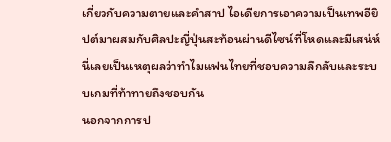เกี่ยวกับความตายและคำสาป ไอเดียการเอาความเป็นเทพอียิปต์มาผสมกับศิลปะญี่ปุ่นสะท้อนผ่านดีไซน์ที่โหดและมีเสน่ห์ นี่เลยเป็นเหตุผลว่าทำไมแฟนไทยที่ชอบความลึกลับและระบบเกมที่ท้าทายถึงชอบกัน
นอกจากการป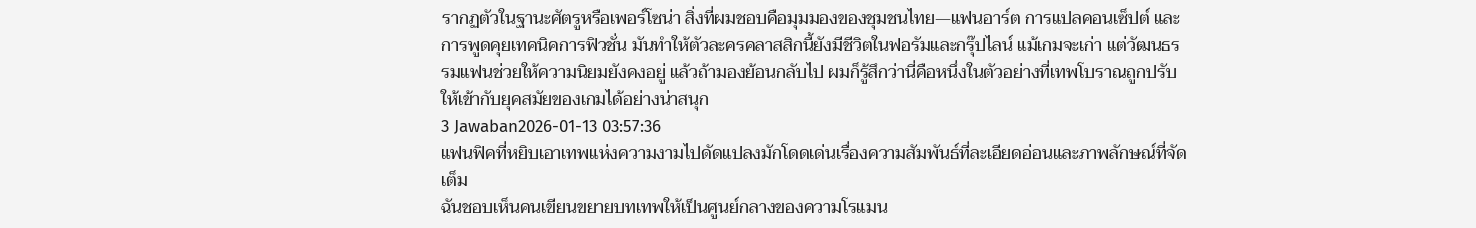รากฏตัวในฐานะศัตรูหรือเพอร์โซน่า สิ่งที่ผมชอบคือมุมมองของชุมชนไทย—แฟนอาร์ต การแปลคอนเซ็ปต์ และการพูดคุยเทคนิคการฟิวชั่น มันทำให้ตัวละครคลาสสิกนี้ยังมีชีวิตในฟอรัมและกรุ๊ปไลน์ แม้เกมจะเก่า แต่วัฒนธรรมแฟนช่วยให้ความนิยมยังคงอยู่ แล้วถ้ามองย้อนกลับไป ผมก็รู้สึกว่านี่คือหนึ่งในตัวอย่างที่เทพโบราณถูกปรับให้เข้ากับยุคสมัยของเกมได้อย่างน่าสนุก
3 Jawaban2026-01-13 03:57:36
แฟนฟิคที่หยิบเอาเทพแห่งความงามไปดัดแปลงมักโดดเด่นเรื่องความสัมพันธ์ที่ละเอียดอ่อนและภาพลักษณ์ที่จัดเต็ม
ฉันชอบเห็นคนเขียนขยายบทเทพให้เป็นศูนย์กลางของความโรแมน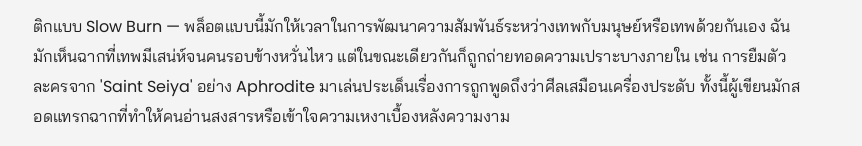ติกแบบ Slow Burn — พล็อตแบบนี้มักให้เวลาในการพัฒนาความสัมพันธ์ระหว่างเทพกับมนุษย์หรือเทพด้วยกันเอง ฉันมักเห็นฉากที่เทพมีเสน่ห์จนคนรอบข้างหวั่นไหว แต่ในขณะเดียวกันก็ถูกถ่ายทอดความเปราะบางภายใน เช่น การยืมตัวละครจาก 'Saint Seiya' อย่าง Aphrodite มาเล่นประเด็นเรื่องการถูกพูดถึงว่าศีลเสมือนเครื่องประดับ ทั้งนี้ผู้เขียนมักสอดแทรกฉากที่ทำให้คนอ่านสงสารหรือเข้าใจความเหงาเบื้องหลังความงาม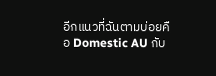อีกแนวที่ฉันตามบ่อยคือ Domestic AU กับ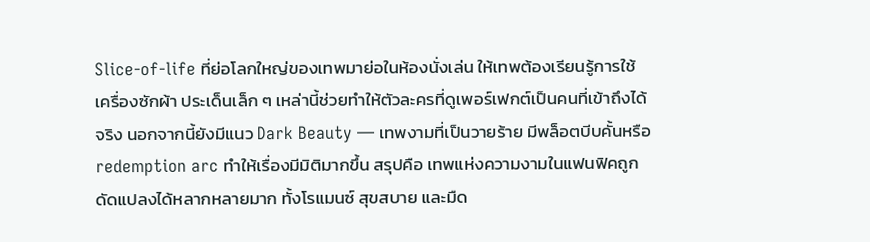Slice-of-life ที่ย่อโลกใหญ่ของเทพมาย่อในห้องนั่งเล่น ให้เทพต้องเรียนรู้การใช้เครื่องซักผ้า ประเด็นเล็ก ๆ เหล่านี้ช่วยทำให้ตัวละครที่ดูเพอร์เฟกต์เป็นคนที่เข้าถึงได้จริง นอกจากนี้ยังมีแนว Dark Beauty — เทพงามที่เป็นวายร้าย มีพล็อตบีบคั้นหรือ redemption arc ทำให้เรื่องมีมิติมากขึ้น สรุปคือ เทพแห่งความงามในแฟนฟิคถูกดัดแปลงได้หลากหลายมาก ทั้งโรแมนซ์ สุขสบาย และมืด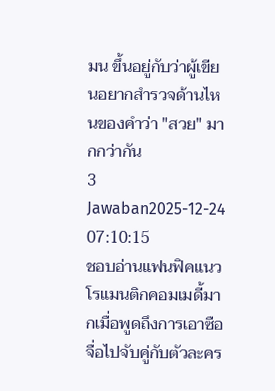มน ขึ้นอยู่กับว่าผู้เขียนอยากสำรวจด้านไหนของคำว่า "สวย" มากกว่ากัน
3 Jawaban2025-12-24 07:10:15
ชอบอ่านแฟนฟิคแนวโรแมนติกคอมเมดี้มากเมื่อพูดถึงการเอาซือจื่อไปจับคู่กับตัวละคร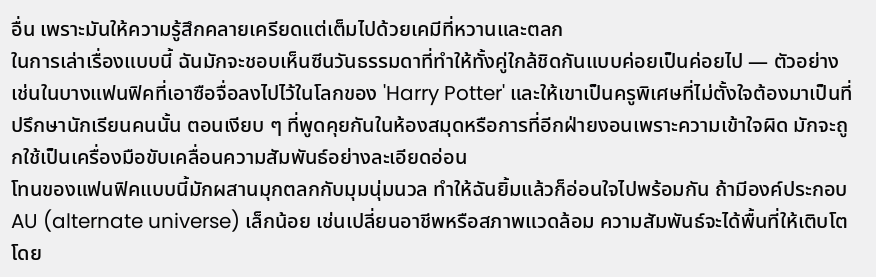อื่น เพราะมันให้ความรู้สึกคลายเครียดแต่เต็มไปด้วยเคมีที่หวานและตลก
ในการเล่าเรื่องแบบนี้ ฉันมักจะชอบเห็นซีนวันธรรมดาที่ทำให้ทั้งคู่ใกล้ชิดกันแบบค่อยเป็นค่อยไป — ตัวอย่างเช่นในบางแฟนฟิคที่เอาซือจื่อลงไปไว้ในโลกของ 'Harry Potter' และให้เขาเป็นครูพิเศษที่ไม่ตั้งใจต้องมาเป็นที่ปรึกษานักเรียนคนนั้น ตอนเงียบ ๆ ที่พูดคุยกันในห้องสมุดหรือการที่อีกฝ่ายงอนเพราะความเข้าใจผิด มักจะถูกใช้เป็นเครื่องมือขับเคลื่อนความสัมพันธ์อย่างละเอียดอ่อน
โทนของแฟนฟิคแบบนี้มักผสานมุกตลกกับมุมนุ่มนวล ทำให้ฉันยิ้มแล้วก็อ่อนใจไปพร้อมกัน ถ้ามีองค์ประกอบ AU (alternate universe) เล็กน้อย เช่นเปลี่ยนอาชีพหรือสภาพแวดล้อม ความสัมพันธ์จะได้พื้นที่ให้เติบโตโดย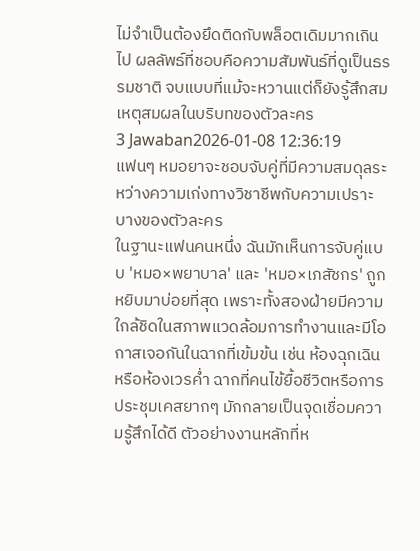ไม่จำเป็นต้องยึดติดกับพล็อตเดิมมากเกินไป ผลลัพธ์ที่ชอบคือความสัมพันธ์ที่ดูเป็นธรรมชาติ จบแบบที่แม้จะหวานแต่ก็ยังรู้สึกสมเหตุสมผลในบริบทของตัวละคร
3 Jawaban2026-01-08 12:36:19
แฟนๆ หมอยาจะชอบจับคู่ที่มีความสมดุลระหว่างความเก่งทางวิชาชีพกับความเปราะบางของตัวละคร
ในฐานะแฟนคนหนึ่ง ฉันมักเห็นการจับคู่แบบ 'หมอ×พยาบาล' และ 'หมอ×เภสัชกร' ถูกหยิบมาบ่อยที่สุด เพราะทั้งสองฝ่ายมีความใกล้ชิดในสภาพแวดล้อมการทำงานและมีโอกาสเจอกันในฉากที่เข้มข้น เช่น ห้องฉุกเฉินหรือห้องเวรค่ำ ฉากที่คนไข้ยื้อชีวิตหรือการประชุมเคสยากๆ มักกลายเป็นจุดเชื่อมความรู้สึกได้ดี ตัวอย่างงานหลักที่ห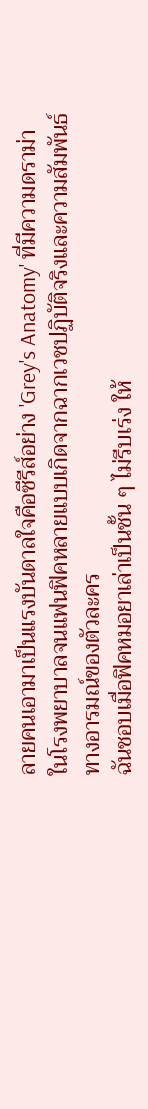ลายคนเอามาเป็นแรงบันดาลใจคือซีรีส์อย่าง 'Grey's Anatomy' ที่มีความดราม่าในโรงพยาบาลจนแฟนฟิคหลายแบบเกิดจากฉากเวชปฏิบัติจริงและความสัมพันธ์ทางอารมณ์ของตัวละคร
ฉันชอบเมื่อฟิคหมอยาเล่าเป็นชั้น ๆ ไม่รีบเร่ง ให้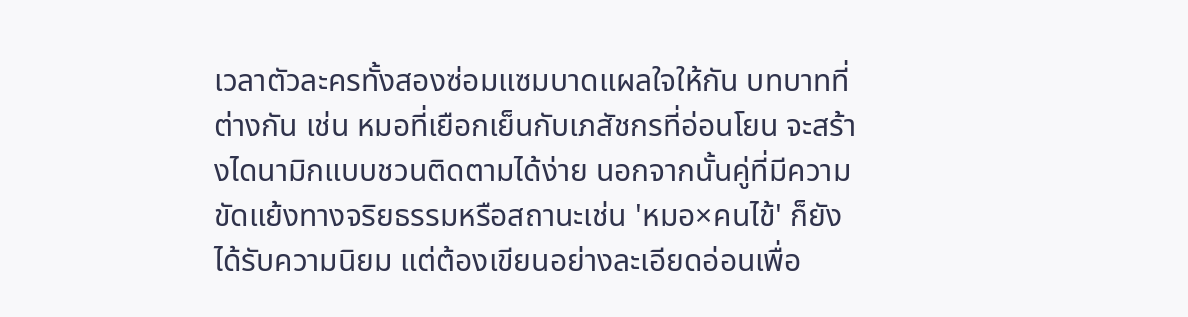เวลาตัวละครทั้งสองซ่อมแซมบาดแผลใจให้กัน บทบาทที่ต่างกัน เช่น หมอที่เยือกเย็นกับเภสัชกรที่อ่อนโยน จะสร้างไดนามิกแบบชวนติดตามได้ง่าย นอกจากนั้นคู่ที่มีความขัดแย้งทางจริยธรรมหรือสถานะเช่น 'หมอ×คนไข้' ก็ยังได้รับความนิยม แต่ต้องเขียนอย่างละเอียดอ่อนเพื่อ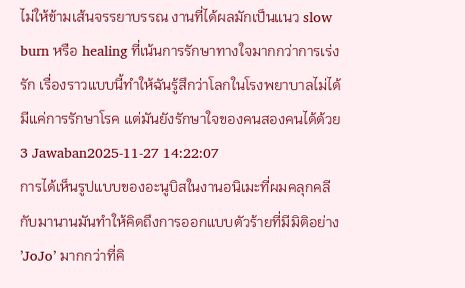ไม่ให้ข้ามเส้นจรรยาบรรณ งานที่ได้ผลมักเป็นแนว slow burn หรือ healing ที่เน้นการรักษาทางใจมากกว่าการเร่งรัก เรื่องราวแบบนี้ทำให้ฉันรู้สึกว่าโลกในโรงพยาบาลไม่ได้มีแค่การรักษาโรค แต่มันยังรักษาใจของคนสองคนได้ด้วย
3 Jawaban2025-11-27 14:22:07
การได้เห็นรูปแบบของอะนูบิสในงานอนิเมะที่ผมคลุกคลีกับมานานมันทำให้คิดถึงการออกแบบตัวร้ายที่มีมิติอย่าง ’JoJo’ มากกว่าที่คิ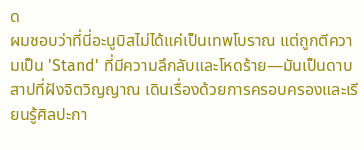ด
ผมชอบว่าที่นี่อะนูบิสไม่ได้แค่เป็นเทพโบราณ แต่ถูกตีความเป็น 'Stand' ที่มีความลึกลับและโหดร้าย—มันเป็นดาบสาปที่ฝังจิตวิญญาณ เดินเรื่องด้วยการครอบครองและเรียนรู้ศิลปะกา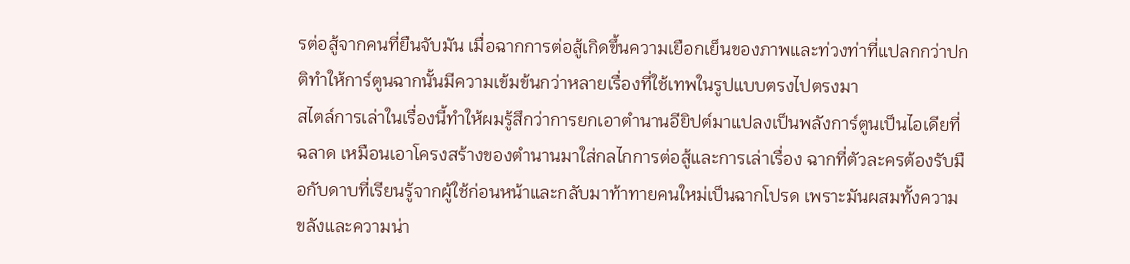รต่อสู้จากคนที่ยืนจับมัน เมื่อฉากการต่อสู้เกิดขึ้นความเยือกเย็นของภาพและท่วงท่าที่แปลกกว่าปกติทำให้การ์ตูนฉากนั้นมีความเข้มข้นกว่าหลายเรื่องที่ใช้เทพในรูปแบบตรงไปตรงมา
สไตล์การเล่าในเรื่องนี้ทำให้ผมรู้สึกว่าการยกเอาตำนานอียิปต์มาแปลงเป็นพลังการ์ตูนเป็นไอเดียที่ฉลาด เหมือนเอาโครงสร้างของตำนานมาใส่กลไกการต่อสู้และการเล่าเรื่อง ฉากที่ตัวละครต้องรับมือกับดาบที่เรียนรู้จากผู้ใช้ก่อนหน้าและกลับมาท้าทายคนใหม่เป็นฉากโปรด เพราะมันผสมทั้งความขลังและความน่า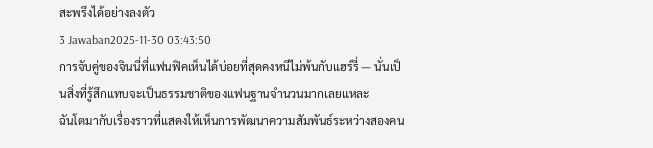สะพรึงได้อย่างลงตัว
3 Jawaban2025-11-30 03:43:50
การจับคู่ของจินนี่ที่แฟนฟิคเห็นได้บ่อยที่สุดคงหนีไม่พ้นกับแฮร์รี่ — นั่นเป็นสิ่งที่รู้สึกแทบจะเป็นธรรมชาติของแฟนฐานจำนวนมากเลยแหละ
ฉันโตมากับเรื่องราวที่แสดงให้เห็นการพัฒนาความสัมพันธ์ระหว่างสองคน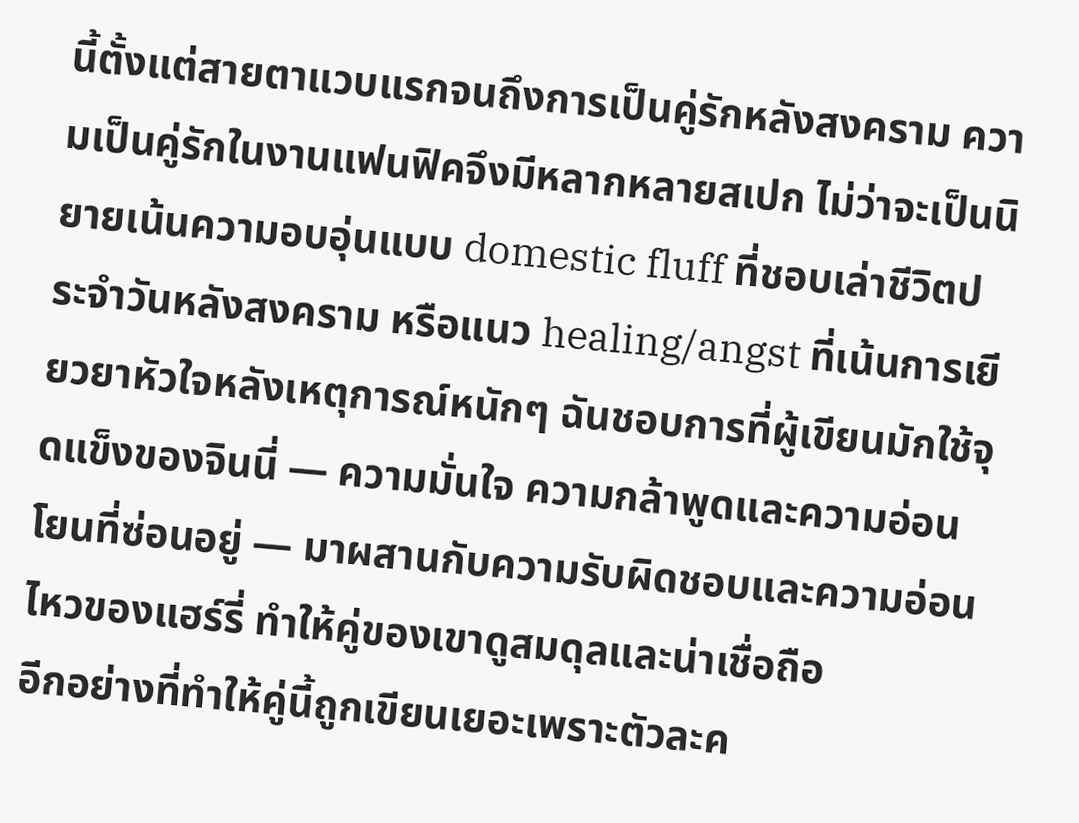นี้ตั้งแต่สายตาแวบแรกจนถึงการเป็นคู่รักหลังสงคราม ความเป็นคู่รักในงานแฟนฟิคจึงมีหลากหลายสเปก ไม่ว่าจะเป็นนิยายเน้นความอบอุ่นแบบ domestic fluff ที่ชอบเล่าชีวิตประจำวันหลังสงคราม หรือแนว healing/angst ที่เน้นการเยียวยาหัวใจหลังเหตุการณ์หนักๆ ฉันชอบการที่ผู้เขียนมักใช้จุดแข็งของจินนี่ — ความมั่นใจ ความกล้าพูดและความอ่อนโยนที่ซ่อนอยู่ — มาผสานกับความรับผิดชอบและความอ่อนไหวของแฮร์รี่ ทำให้คู่ของเขาดูสมดุลและน่าเชื่อถือ
อีกอย่างที่ทำให้คู่นี้ถูกเขียนเยอะเพราะตัวละค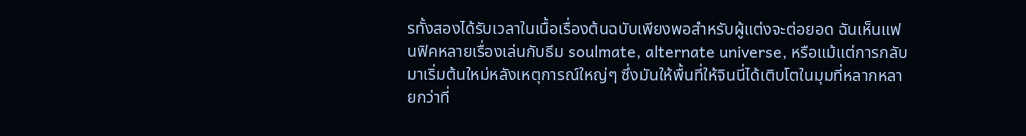รทั้งสองได้รับเวลาในเนื้อเรื่องต้นฉบับเพียงพอสำหรับผู้แต่งจะต่อยอด ฉันเห็นแฟนฟิคหลายเรื่องเล่นกับธีม soulmate, alternate universe, หรือแม้แต่การกลับมาเริ่มต้นใหม่หลังเหตุการณ์ใหญ่ๆ ซึ่งมันให้พื้นที่ให้จินนี่ได้เติบโตในมุมที่หลากหลายกว่าที่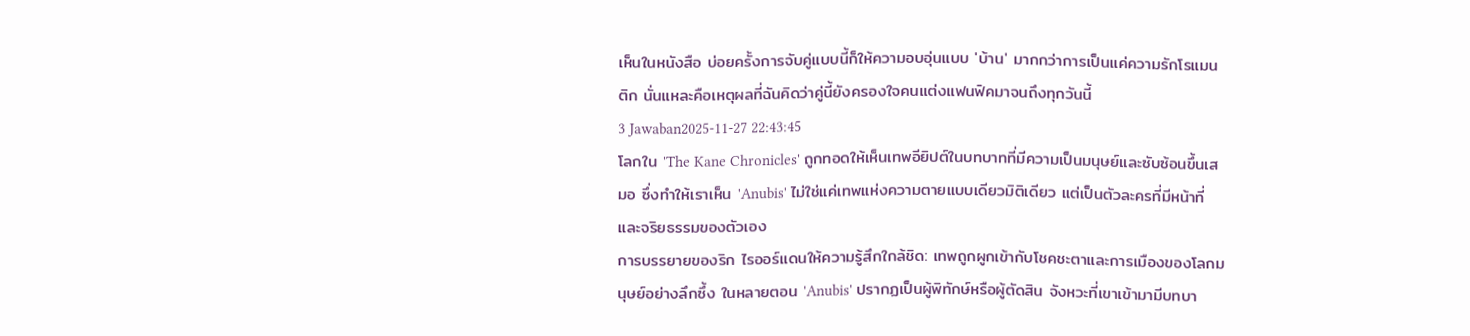เห็นในหนังสือ บ่อยครั้งการจับคู่แบบนี้ก็ให้ความอบอุ่นแบบ 'บ้าน' มากกว่าการเป็นแค่ความรักโรแมนติก นั่นแหละคือเหตุผลที่ฉันคิดว่าคู่นี้ยังครองใจคนแต่งแฟนฟิคมาจนถึงทุกวันนี้
3 Jawaban2025-11-27 22:43:45
โลกใน 'The Kane Chronicles' ถูกทอดให้เห็นเทพอียิปต์ในบทบาทที่มีความเป็นมนุษย์และซับซ้อนขึ้นเสมอ ซึ่งทำให้เราเห็น 'Anubis' ไม่ใช่แค่เทพแห่งความตายแบบเดียวมิติเดียว แต่เป็นตัวละครที่มีหน้าที่และจริยธรรมของตัวเอง
การบรรยายของริก ไรออร์แดนให้ความรู้สึกใกล้ชิด: เทพถูกผูกเข้ากับโชคชะตาและการเมืองของโลกมนุษย์อย่างลึกซึ้ง ในหลายตอน 'Anubis' ปรากฏเป็นผู้พิทักษ์หรือผู้ตัดสิน จังหวะที่เขาเข้ามามีบทบา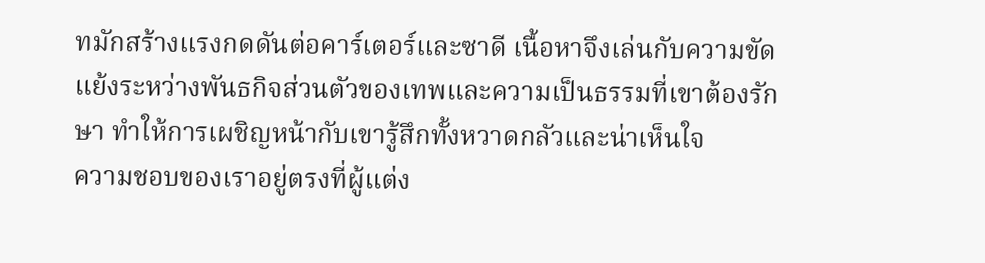ทมักสร้างแรงกดดันต่อคาร์เตอร์และซาดี เนื้อหาจึงเล่นกับความขัดแย้งระหว่างพันธกิจส่วนตัวของเทพและความเป็นธรรมที่เขาต้องรักษา ทำให้การเผชิญหน้ากับเขารู้สึกทั้งหวาดกลัวและน่าเห็นใจ
ความชอบของเราอยู่ตรงที่ผู้แต่ง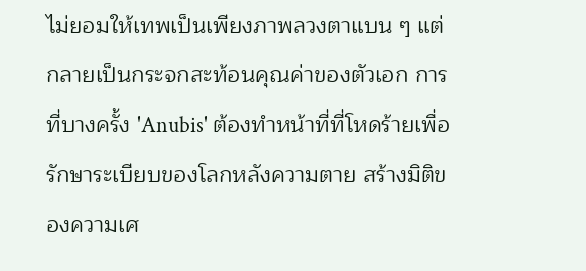ไม่ยอมให้เทพเป็นเพียงภาพลวงตาแบน ๆ แต่กลายเป็นกระจกสะท้อนคุณค่าของตัวเอก การที่บางครั้ง 'Anubis' ต้องทำหน้าที่ที่โหดร้ายเพื่อรักษาระเบียบของโลกหลังความตาย สร้างมิติของความเศ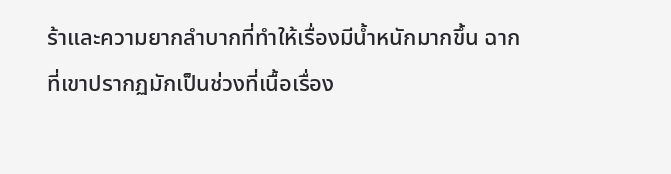ร้าและความยากลำบากที่ทำให้เรื่องมีน้ำหนักมากขึ้น ฉากที่เขาปรากฏมักเป็นช่วงที่เนื้อเรื่อง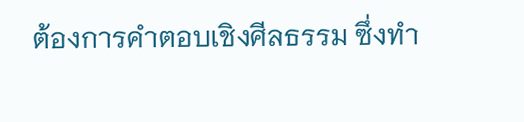ต้องการคำตอบเชิงศีลธรรม ซึ่งทำ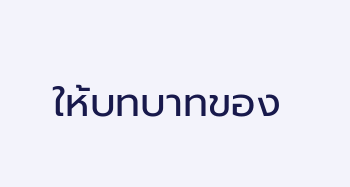ให้บทบาทของ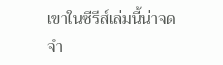เขาในซีรีส์เล่มนี้น่าจดจำ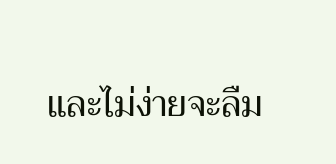และไม่ง่ายจะลืม